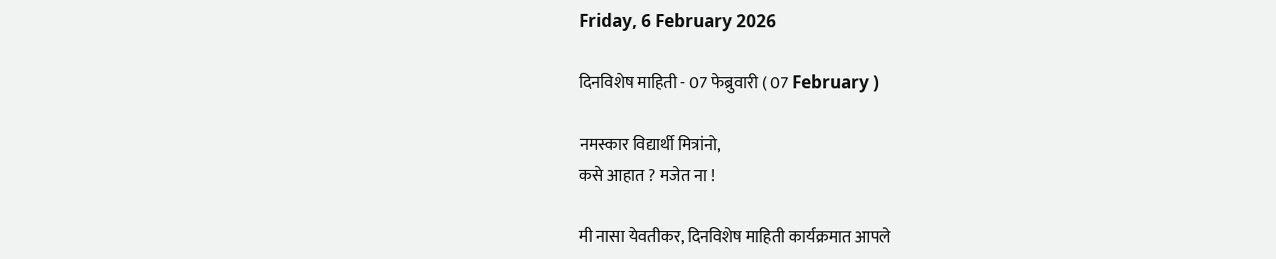Friday, 6 February 2026

दिनविशेष माहिती - 07 फेब्रुवारी ( 07 February )

नमस्कार विद्यार्थी मित्रांनो,
कसे आहात ? मजेत ना !

मी नासा येवतीकर, दिनविशेष माहिती कार्यक्रमात आपले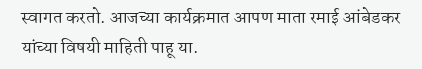स्वागत करतो. आजच्या कार्यक्रमात आपण माता रमाई आंबेडकर यांच्या विषयी माहिती पाहू या.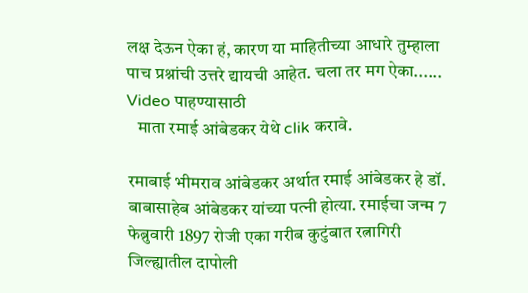लक्ष देऊन ऐका हं, कारण या माहितीच्या आधारे तुम्हाला पाच प्रश्नांची उत्तरे द्यायची आहेत. चला तर मग ऐका......
Video पाहण्यासाठी
   माता रमाई आंबेडकर येथे clik करावे.

रमाबाई भीमराव आंबेडकर अर्थात रमाई आंबेडकर हे डॉ. बाबासाहेब आंबेडकर यांच्या पत्‍नी होत्या. रमाईचा जन्म 7 फेब्रुवारी 1897 रोजी एका गरीब कुटुंबात रत्नागिरी जिल्ह्यातील दापोली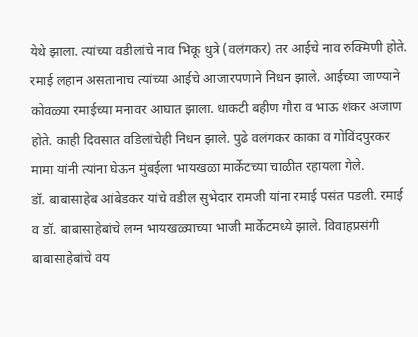येथे झाला. त्यांच्या वडीलांचे नाव भिकू धुत्रे (वलंगकर) तर आईचे नाव रुक्मिणी होते. रमाई लहान असतानाच त्यांच्या आईचे आजारपणाने निधन झाले. आईच्या जाण्याने कोवळ्या रमाईच्या मनावर आघात झाला. धाकटी बहीण गौरा व भाऊ शंकर अजाण होते. काही दिवसात वडिलांचेही निधन झाले. पुढे वलंगकर काका व गोविंदपुरकर मामा यांनी त्यांना घेऊन मुंबईला भायखळा मार्केटच्या चाळीत रहायला गेले.
डॉ. बाबासाहेब आंबेडकर यांचे वडील सुभेदार रामजी यांना रमाई पसंत पडली. रमाई व डॉ. बाबासाहेबांचे लग्न भायखळ्याच्या भाजी मार्केटमध्ये झाले. विवाहप्रसंगी बाबासाहेबांचे वय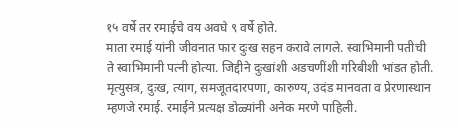१५ वर्षे तर रमाईचे वय अवघे ९ वर्षे होते.
माता रमाई यांनी जीवनात फार दुःख सहन करावे लागले. स्वाभिमानी पतीची ते स्वाभिमानी पत्‍नी होत्या. जिद्दीने दुःखांशी अडचणींशी गरिबीशी भांडत होती. मृत्युसत्र, दुःख, त्याग, समजूतदारपणा, कारुण्य, उदंड मानवता व प्रेरणास्थान म्हणजे रमाई. रमाईने प्रत्यक्ष डोळ्यांनी अनेक मरणे पाहिली.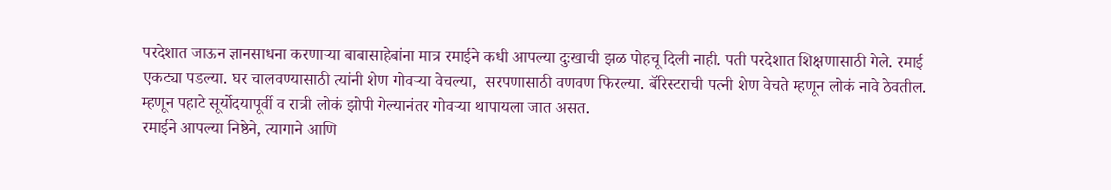परदेशात जाऊन ज्ञानसाधना करणाऱ्या बाबासाहेबांना मात्र रमाईने कधी आपल्या दुःखाची झळ पोहचू दिली नाही. पती परदेशात शिक्षणासाठी गेले. रमाई एकट्या पडल्या. घर चालवण्यासाठी त्यांनी शेण गोवऱ्या वेचल्या,  सरपणासाठी वणवण फिरल्या. बॅरिस्टराची पत्‍नी शेण वेचते म्हणून लोकं नावे ठेवतील. म्हणून पहाटे सूर्योदयापूर्वी व रात्री लोकं झोपी गेल्यानंतर गोवऱ्या थापायला जात असत.
रमाईने आपल्‍या निष्ठेने, त्यागाने आणि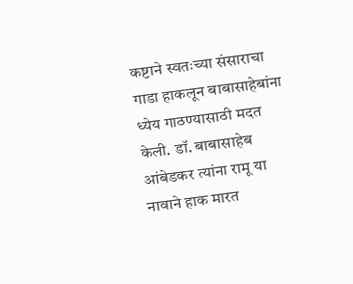कष्टाने स्वतःच्या संसाराचा गाडा हाकलून बाबासाहेबांना ध्येय गाठण्यासाठी मदत केली. डॉ. बाबासाहेब आंबेडकर त्यांना रामू या नावाने हाक मारत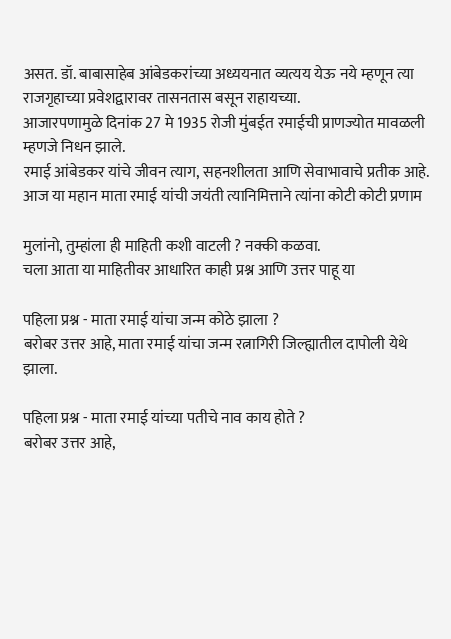असत. डॉ. बाबासाहेब आंबेडकरांच्या अध्ययनात व्यत्यय येऊ नये म्हणून त्या राजगृहाच्या प्रवेशद्वारावर तासनतास बसून राहायच्या.
आजारपणामुळे दिनांक 27 मे 1935 रोजी मुंबईत रमाईची प्राणज्योत मावळली म्हणजे निधन झाले.
रमाई आंबेडकर यांचे जीवन त्याग, सहनशीलता आणि सेवाभावाचे प्रतीक आहे. आज या महान माता रमाई यांची जयंती त्यानिमित्ताने त्यांना कोटी कोटी प्रणाम

मुलांनो, तुम्हांला ही माहिती कशी वाटली ? नक्की कळवा.
चला आता या माहितीवर आधारित काही प्रश्न आणि उत्तर पाहू या

पहिला प्रश्न - माता रमाई यांचा जन्म कोठे झाला ?
बरोबर उत्तर आहे, माता रमाई यांचा जन्म रत्नागिरी जिल्ह्यातील दापोली येथे झाला.

पहिला प्रश्न - माता रमाई यांच्या पतीचे नाव काय होते ?
बरोबर उत्तर आहे,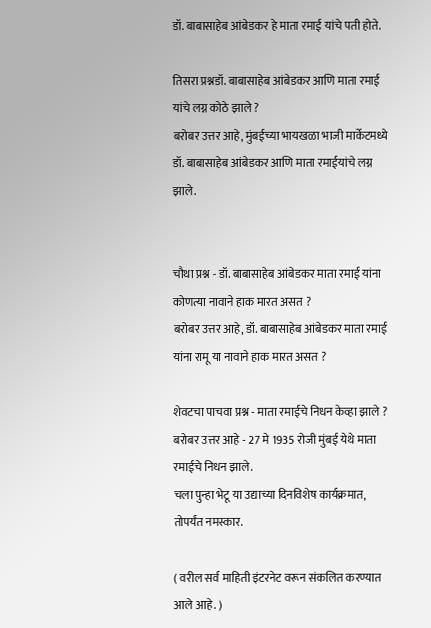डॉ. बाबासाहेब आंबेडकर हे माता रमाई यांचे पती होते.

तिसरा प्रश्नडॉ. बाबासाहेब आंबेडकर आणि माता रमाई यांचे लग्न कोठे झाले ?
बरोबर उत्तर आहे, मुंबईच्या भायखळा भाजी मार्केटमध्ये डॉ. बाबासाहेब आंबेडकर आणि माता रमाईयांचे लग्न झाले.


चौथा प्रश्न - डॉ. बाबासाहेब आंबेडकर माता रमाई यांना कोणत्या नावाने हाक मारत असत ?
बरोबर उत्तर आहे, डॉ. बाबासाहेब आंबेडकर माता रमाई यांना रामू या नावाने हाक मारत असत ?

शेवटचा पाचवा प्रश्न - माता रमाईचे निधन केव्हा झाले ?
बरोबर उत्तर आहे - 27 मे 1935 रोजी मुंबई येथे माता रमाईचे निधन झाले.
चला पुन्हा भेटू या उद्याच्या दिनविशेष कार्यक्रमात, तोपर्यंत नमस्कार.

( वरील सर्व माहिती इंटरनेट वरून संकलित करण्यात आले आहे. )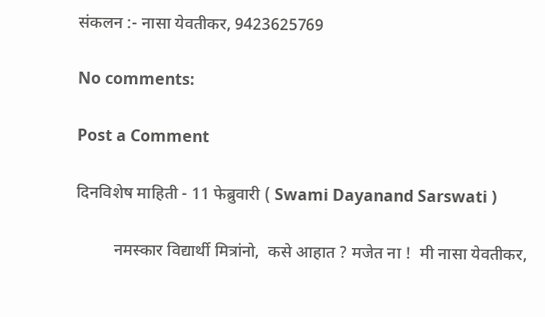संकलन :- नासा येवतीकर, 9423625769

No comments:

Post a Comment

दिनविशेष माहिती - 11 फेब्रुवारी ( Swami Dayanand Sarswati )

         नमस्कार विद्यार्थी मित्रांनो,  कसे आहात ? मजेत ना !  मी नासा येवतीकर,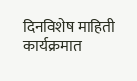दिनविशेष माहिती कार्यक्रमात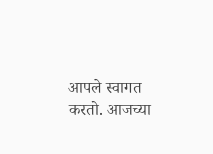आपले स्वागत करतो. आजच्या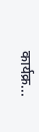कार्यक्र...